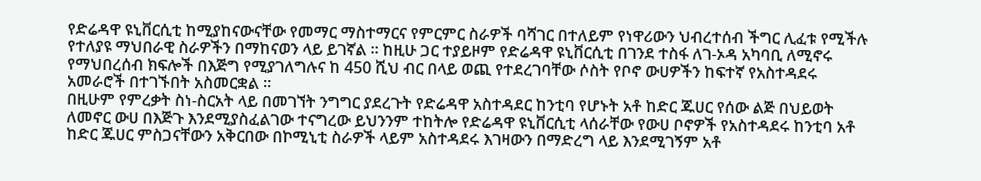የድሬዳዋ ዩኒቨርሲቲ ከሚያከናውናቸው የመማር ማስተማርና የምርምር ስራዎች ባሻገር በተለይም የነዋሪውን ህብረተሰብ ችግር ሊፈቱ የሚችሉ የተለያዩ ማህበራዊ ስራዎችን በማከናወን ላይ ይገኛል ። ከዚሁ ጋር ተያይዞም የድሬዳዋ ዩኒቨርሲቲ በገንደ ተስፋ ለገ-ኦዳ አካባቢ ለሚኖሩ የማህበረሰብ ክፍሎች በእጅግ የሚያገለግሉና ከ 450 ሺህ ብር በላይ ወጪ የተደረገባቸው ሶስት የቦኖ ውሀዎችን ከፍተኛ የአስተዳደሩ አመራሮች በተገኙበት አስመርቋል ።
በዚሁም የምረቃት ስነ-ስርአት ላይ በመገኘት ንግግር ያደረጉት የድሬዳዋ አስተዳደር ከንቲባ የሆኑት አቶ ከድር ጁሀር የሰው ልጅ በህይወት ለመኖር ውሀ በእጅጉ እንደሚያስፈልገው ተናግረው ይህንንም ተከትሎ የድሬዳዋ ዩኒቨርሲቲ ላሰራቸው የውሀ ቦኖዎች የአስተዳደሩ ከንቲባ አቶ ከድር ጁሀር ምስጋናቸውን አቅርበው በኮሚኒቲ ስራዎች ላይም አስተዳደሩ እገዛውን በማድረግ ላይ እንደሚገኝም አቶ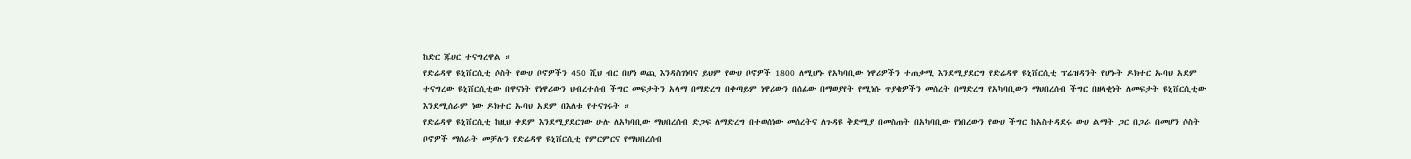ከድር ጁሀር ተናግረዋል ።
የድሬዳዋ ዩኒቨርሲቲ ሶስት የውሀ ቦኖዎችን 450 ሺህ ብር በሆነ ወጪ እንዳስገነባና ይህም የውሀ ቦኖዎች 1800 ለሚሆኑ የአካባቢው ነዋሪዎችን ተጠቃሚ እንደሚያደርግ የድሬዳዋ ዩኒቨርሲቲ ፕሬዝዳንት የሆኑት ዶክተር ኡባህ አደም ተናግረው ዩኒቨርሲቲው በዋናነት የነዋሪውን ህብረተሰብ ችግር መፍታትን አላማ በማድረግ በቀጣይም ነዋሪውን በሰፊው በማወያየት የሚነሱ ጥያቄዎችን መሰረት በማድረግ የአካባቢውን ማህበረሰብ ችግር በዘላቂነት ለመፍታት ዩኒቨርሲቲው እንደሚሰራም ነው ዶክተር ኡባህ አደም በእለቱ የተናገሩት ።
የድሬዳዋ ዩኒቨርሲቲ ከዚህ ቀደም እንደሚያደርገው ሁሉ ለአካባቢው ማህበረሰብ ድጋፍ ለማድረግ በተወሰነው መሰረትና ለጉዳዩ ቅድሚያ በመስጠት በአካባቢው የነበረውን የውሀ ችግር ከአስተዳደሩ ውሀ ልማት ጋር በጋራ በመሆን ሶስት ቦኖዎች ማሰራት መቻሉን የድሬዳዋ ዩኒቨርሲቲ የምርምርና የማህበረሰብ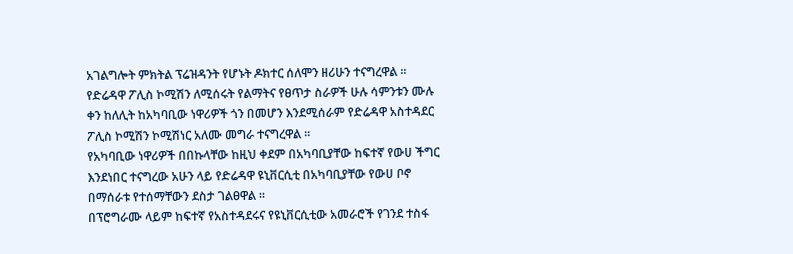አገልግሎት ምክትል ፕሬዝዳንት የሆኑት ዶክተር ሰለሞን ዘሪሁን ተናግረዋል ።
የድሬዳዋ ፖሊስ ኮሚሽን ለሚሰሩት የልማትና የፀጥታ ስራዎች ሁሉ ሳምንቱን ሙሉ ቀን ከለሊት ከአካባቢው ነዋሪዎች ጎን በመሆን እንደሚሰራም የድሬዳዋ አስተዳደር ፖሊስ ኮሚሽን ኮሚሽነር አለሙ መግራ ተናግረዋል ።
የአካባቢው ነዋሪዎች በበኩላቸው ከዚህ ቀደም በአካባቢያቸው ከፍተኛ የውሀ ችግር እንደነበር ተናግረው አሁን ላይ የድሬዳዋ ዩኒቨርሲቲ በአካባቢያቸው የውሀ ቦኖ በማሰራቱ የተሰማቸውን ደስታ ገልፀዋል ።
በፕሮግራሙ ላይም ከፍተኛ የአስተዳደሩና የዩኒቨርሲቲው አመራሮች የገንደ ተስፋ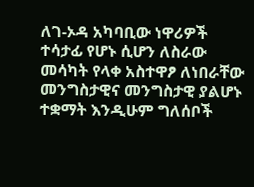ለገ-ኦዳ አካባቢው ነዋሪዎች ተሳታፊ የሆኑ ሲሆን ለስራው መሳካት የላቀ አስተዋፆ ለነበራቸው መንግስታዊና መንግስታዊ ያልሆኑ ተቋማት እንዲሁም ግለሰቦች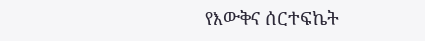የእውቅና ሰርተፍኬት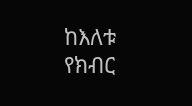ከእለቱ የክብር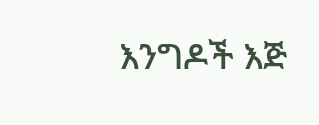እንግዶች እጅ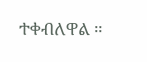ተቀብለዋል ።